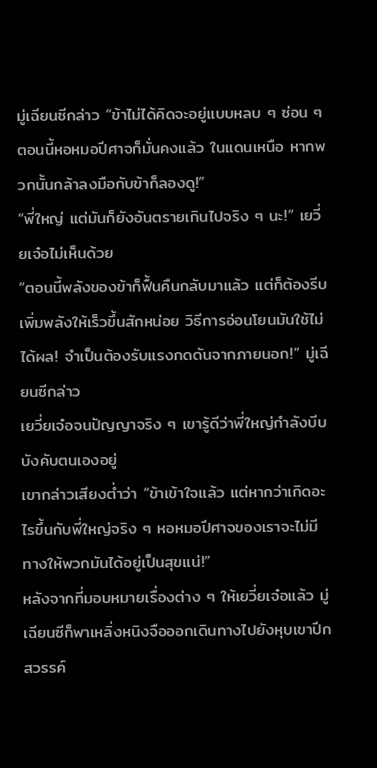มู่เฉียนซีกล่าว “ข้าไม่ได้คิดจะอยู่แบบหลบ ๆ ซ่อน ๆ ตอนนี้หอหมอปีศาจก็มั่นคงแล้ว ในแดนเหนือ หากพวกนั้นกล้าลงมือกับข้าก็ลองดู!”
“พี่ใหญ่ แต่มันก็ยังอันตรายเกินไปจริง ๆ นะ!” เยวี่ยเจ๋อไม่เห็นด้วย
“ตอนนี้พลังของข้าก็ฟื้นคืนกลับมาแล้ว แต่ก็ต้องรีบเพิ่มพลังให้เร็วขึ้นสักหน่อย วิธีการอ่อนโยนมันใช้ไม่ได้ผล! จำเป็นต้องรับแรงกดดันจากภายนอก!” มู่เฉียนซีกล่าว
เยวี่ยเจ๋อจนปัญญาจริง ๆ เขารู้ดีว่าพี่ใหญ่กำลังบีบบังคับตนเองอยู่
เขากล่าวเสียงต่ำว่า “ข้าเข้าใจแล้ว แต่หากว่าเกิดอะไรขึ้นกับพี่ใหญ่จริง ๆ หอหมอปีศาจของเราจะไม่มีทางให้พวกมันได้อยู่เป็นสุขแน่!”
หลังจากที่มอบหมายเรื่องต่าง ๆ ให้เยวี่ยเจ๋อแล้ว มู่เฉียนซีก็พาเหลิ่งหนิงจือออกเดินทางไปยังหุบเขาปีกสวรรค์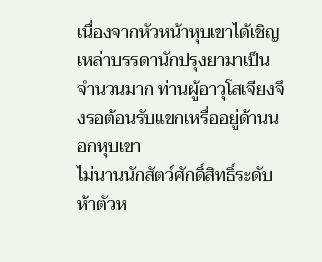เนื่องจากหัวหน้าหุบเขาได้เชิญเหล่าบรรดานักปรุงยามาเป็นจำนวนมาก ท่านผู้อาวุโสเจียงจึงรอต้อนรับแขกเหรื่ออยู่ด้านนอกหุบเขา
ไม่นานนักสัตว์ศักดิ์สิทธิ์ระดับห้าตัวห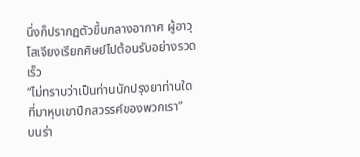นึ่งก็ปรากฏตัวขึ้นกลางอากาศ ผู้อาวุโสเจียงเรียกศิษย์ไปต้อนรับอย่างรวดเร็ว
“ไม่ทราบว่าเป็นท่านนักปรุงยาท่านใดที่มาหุบเขาปีกสวรรค์ของพวกเรา”
บนร่า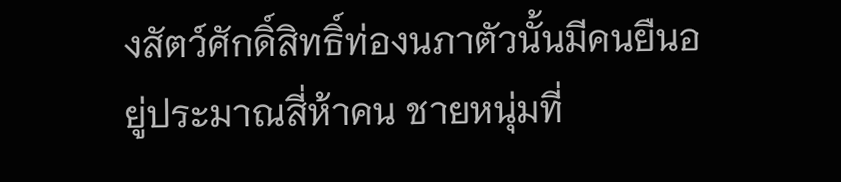งสัตว์ศักดิ์สิทธิ์ท่องนภาตัวนั้นมีคนยืนอยู่ประมาณสี่ห้าคน ชายหนุ่มที่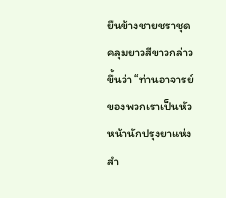ยืนข้างชายชราชุดคลุมยาวสีขาวกล่าวขึ้นว่า “ท่านอาจารย์ของพวกเราเป็นหัวหน้านักปรุงยาแห่งสำ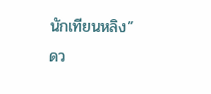นักเทียนหลิง”
ดว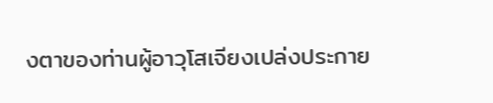งตาของท่านผู้อาวุโสเจียงเปล่งประกาย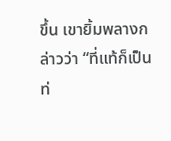ขึ้น เขายิ้มพลางกล่าวว่า “ที่แท้ก็เป็นท่